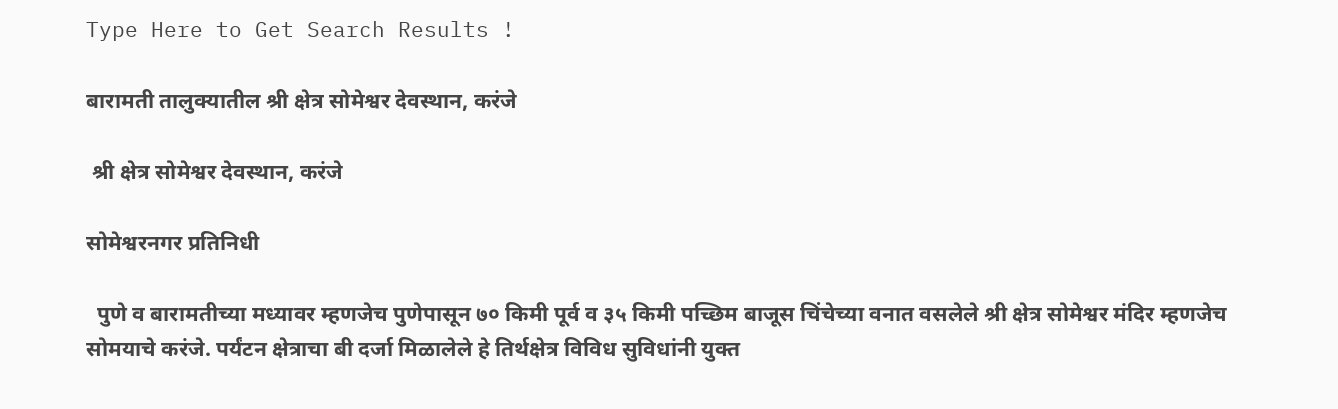Type Here to Get Search Results !

बारामती तालुक्यातील श्री क्षेत्र सोमेश्वर देवस्थान, करंजे

 श्री क्षेत्र सोमेश्वर देवस्थान, करंजे

सोमेश्वरनगर प्रतिनिधी

  पुणे व बारामतीच्या मध्यावर म्हणजेच पुणेपासून ७० किमी पूर्व व ३५ किमी पच्छिम बाजूस चिंचेच्या वनात वसलेले श्री क्षेत्र सोमेश्वर मंदिर म्हणजेच सोमयाचे करंजे. पर्यंटन क्षेत्राचा बी दर्जा मिळालेले हे तिर्थक्षेत्र विविध सुविधांनी युक्त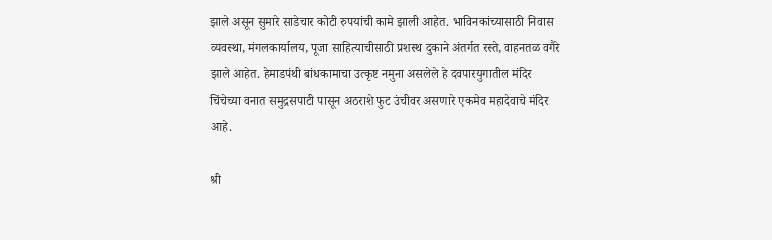झाले असून सुमारे साडेचार कोटी रुपयांची कामे झाली आहेत. भाविनकांच्यासाठी निवास व्यवस्था, मंगलकार्यालय, पूजा साहित्याचीसाठी प्रशस्थ दुकाने अंतर्गत रस्ते, वाहनतळ वगैरे झाले आहेत. हेमाडपंथी बांधकामाचा उत्कृष्ट नमुना असलेले हे दवपारयुगातील मंदिर चिंचेच्या वनात समुद्रसपाटी पासून अठराशे फुट उंचीवर असणारे एकमेव महादेवाचे मंदिर आहे.

श्री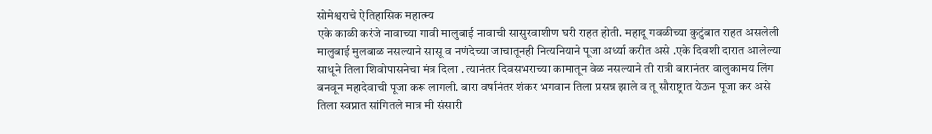सोमेश्वराचे ऐतिहासिक महात्म्य
एके काळी करंजे नावाच्या गावी मालुबाई नावाची सासुरवाशीण घरी राहत होती. महादू गवळीच्या कुटुंबात राहत असलेली मालुबाई मुलबाळ नसल्याने सासू व नणंदेच्या जाचातूनही नित्यनियाने पूजा अर्ध्या करीत असे .एके दिवशी दारात आलेल्या साधूने तिला शिवोपासनेचा मंत्र दिला . त्यानंतर दिवसभराच्या कामातून वेळ नसल्याने ती रात्री बारानंतर वालुकामय लिंग बनवून महादेवाची पूजा करू लागली. बारा वर्षानंतर शंकर भगवान तिला प्रसन्न झाले व तू सौराष्ट्रात येऊन पूजा कर असे तिला स्वप्नात सांगितले मात्र मी संसारी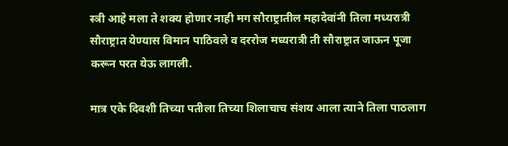स्त्री आहे मला ते शक्य होणार नाही मग सौराष्ट्रातील महादेवांनी तिला मध्यरात्री सौराष्ट्रात येण्यास विमान पाठिवले व दररोज मध्यरात्री ती सौराष्ट्रात जाऊन पूजा करून परत येऊ लागली.

मात्र एके दिवशी तिच्या पतीला तिच्या शिलाचाच संशय आला त्याने तिला पाठलाग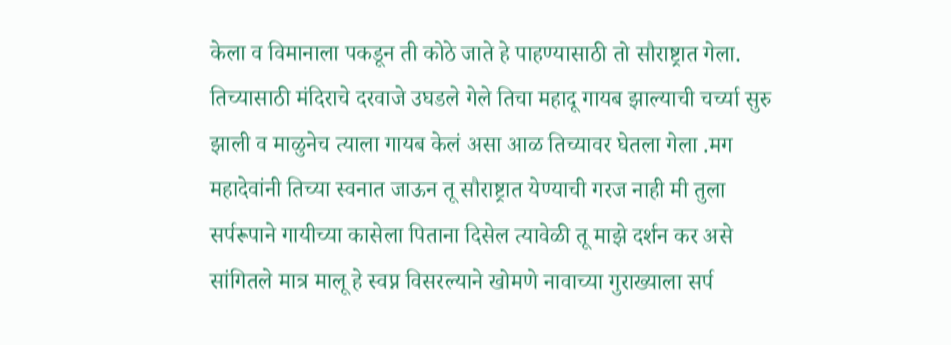केला व विमानाला पकडून ती कोठे जाते हे पाहण्यासाठी तो सौराष्ट्रात गेला. तिच्यासाठी मंदिराचे दरवाजे उघडले गेले तिचा महादू गायब झाल्याची चर्च्या सुरु झाली व माळुनेच त्याला गायब केलं असा आळ तिच्यावर घेतला गेला .मग महादेवांनी तिच्या स्वनात जाऊन तू सौराष्ट्रात येण्याची गरज नाही मी तुला सर्परूपाने गायीच्या कासेला पिताना दिसेल त्यावेळी तू माझे दर्शन कर असे सांगितले मात्र मालू हे स्वप्न विसरल्याने खोमणे नावाच्या गुराख्याला सर्प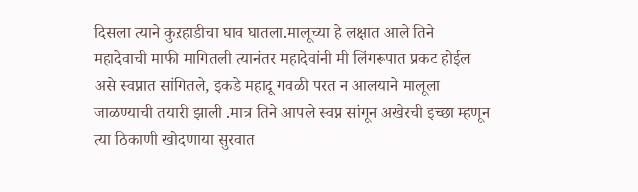दिसला त्याने कुऱहाडीचा घाव घातला.मालूच्या हे लक्षात आले तिने महादेवाची माफी मागितली त्यानंतर महादेवांनी मी लिंगरूपात प्रकट होईल असे स्वप्नात सांगितले, इकडे महादू गवळी परत न आलयाने मालूला जाळण्याची तयारी झाली .मात्र तिने आपले स्वप्न सांगून अखेरची इच्छा म्हणून त्या ठिकाणी खोदणाया सुरवात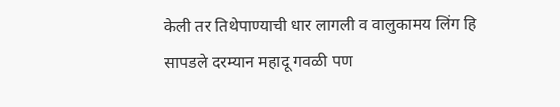केली तर तिथेपाण्याची धार लागली व वालुकामय लिंग हि सापडले दरम्यान महादू गवळी पण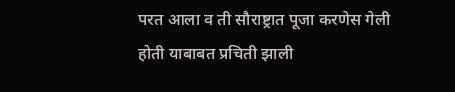परत आला व ती सौराष्ट्रात पूजा करणेस गेली होती याबाबत प्रचिती झाली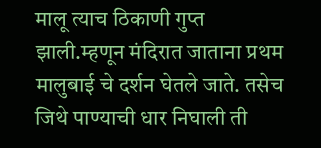मालू त्याच ठिकाणी गुप्त झाली.म्हणून मंदिरात जाताना प्रथम मालुबाई चे दर्शन घेतले जाते. तसेच जिथे पाण्याची धार निघाली ती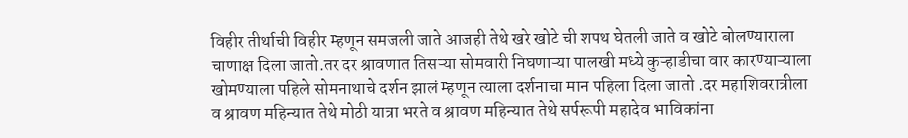विहीर तीर्थाची विहीर म्हणून समजली जाते आजही तेथे खरे खोटे ची शपथ घेतली जाते व खोटे बोलण्याराला चाणाक्ष दिला जातो.तर दर श्रावणात तिसऱ्या सोमवारी निघणाऱ्या पालखी मध्ये कुऱ्हाडीचा वार कारण्याऱ्याला खोमण्याला पहिले सोमनाथाचे दर्शन झालं म्हणून त्याला दर्शनाचा मान पहिला दिला जातो .दर महाशिवरात्रीला व श्रावण महिन्यात तेथे मोठी यात्रा भरते व श्रावण महिन्यात तेथे सर्परूपी महादेव भाविकांना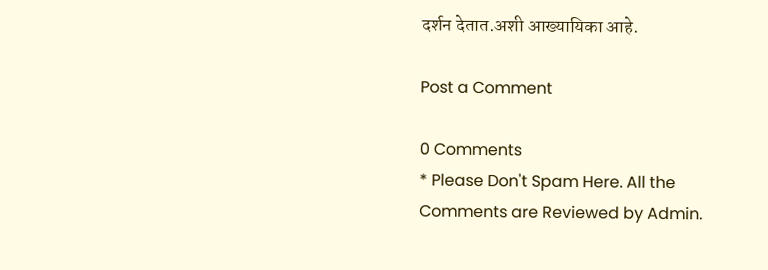दर्शन देतात.अशी आख्यायिका आहे.

Post a Comment

0 Comments
* Please Don't Spam Here. All the Comments are Reviewed by Admin.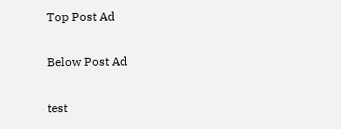Top Post Ad

Below Post Ad

test